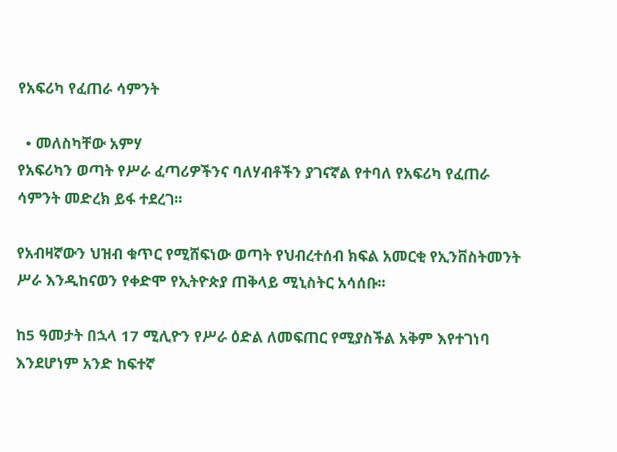የአፍሪካ የፈጠራ ሳምንት

  • መለስካቸው አምሃ
የአፍሪካን ወጣት የሥራ ፈጣሪዎችንና ባለሃብቶችን ያገናኛል የተባለ የአፍሪካ የፈጠራ ሳምንት መድረክ ይፋ ተደረገ፡፡

የአብዛኛውን ህዝብ ቁጥር የሚሸፍነው ወጣት የህብረተሰብ ክፍል አመርቂ የኢንቨስትመንት ሥራ እንዲከናወን የቀድሞ የኢትዮጵያ ጠቅላይ ሚኒስትር አሳሰቡ፡፡

ከ5 ዓመታት በኋላ 17 ሚሊዮን የሥራ ዕድል ለመፍጠር የሚያስችል አቅም እየተገነባ እንደሆነም አንድ ከፍተኛ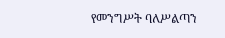የመንግሥት ባለሥልጣን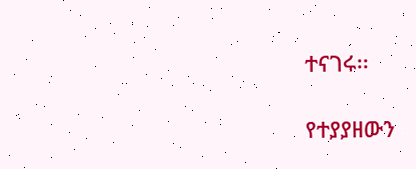ተናገሩ፡፡

የተያያዘውን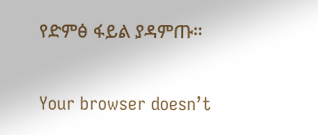የድምፅ ፋይል ያዳምጡ።

Your browser doesn’t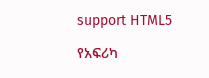support HTML5

የአፍሪካ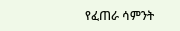የፈጠራ ሳምንት